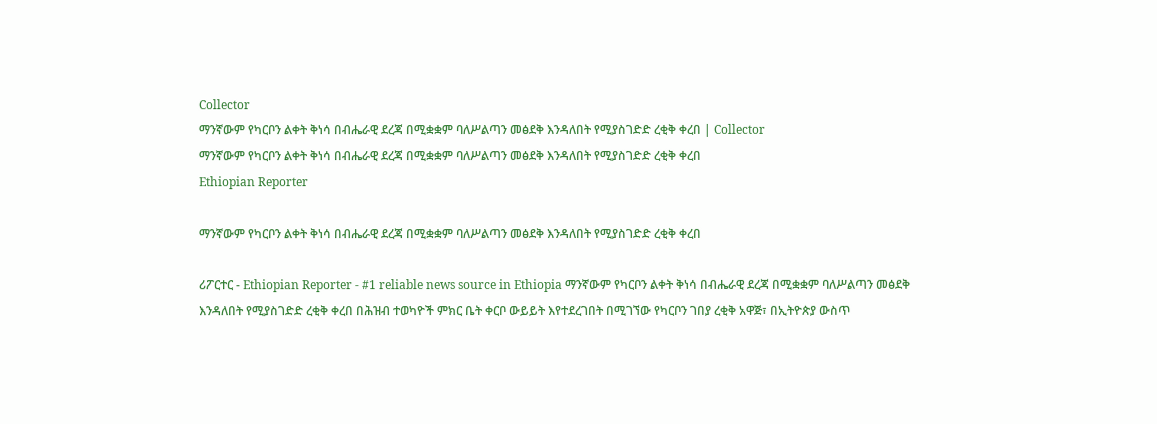Collector
ማንኛውም የካርቦን ልቀት ቅነሳ በብሔራዊ ደረጃ በሚቋቋም ባለሥልጣን መፅደቅ እንዳለበት የሚያስገድድ ረቂቅ ቀረበ | Collector
ማንኛውም የካርቦን ልቀት ቅነሳ በብሔራዊ ደረጃ በሚቋቋም ባለሥልጣን መፅደቅ እንዳለበት የሚያስገድድ ረቂቅ ቀረበ
Ethiopian Reporter

ማንኛውም የካርቦን ልቀት ቅነሳ በብሔራዊ ደረጃ በሚቋቋም ባለሥልጣን መፅደቅ እንዳለበት የሚያስገድድ ረቂቅ ቀረበ

ሪፖርተር - Ethiopian Reporter - #1 reliable news source in Ethiopia ማንኛውም የካርቦን ልቀት ቅነሳ በብሔራዊ ደረጃ በሚቋቋም ባለሥልጣን መፅደቅ እንዳለበት የሚያስገድድ ረቂቅ ቀረበ በሕዝብ ተወካዮች ምክር ቤት ቀርቦ ውይይት እየተደረገበት በሚገኘው የካርቦን ገበያ ረቂቅ አዋጅ፣ በኢትዮጵያ ውስጥ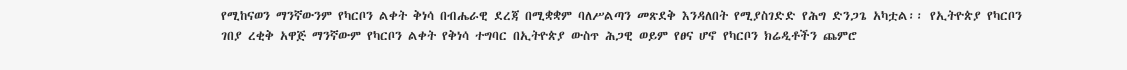የሚከናወን ማንኛውንም የካርቦን ልቀት ቅነሳ በብሔራዊ ደረጃ በሚቋቋም ባለሥልጣን መጽደቅ እንዳለበት የሚያስገድድ የሕግ ድንጋጌ አካቷል፡፡ የኢትዮጵያ የካርቦን ገበያ ረቂቅ አዋጅ ማንኛውም የካርቦን ልቀት የቅነሳ ተግባር በኢትዮጵያ ውስጥ ሕጋዊ ወይም የፀና ሆኖ የካርቦን ክሬዲቶችን ጨምሮ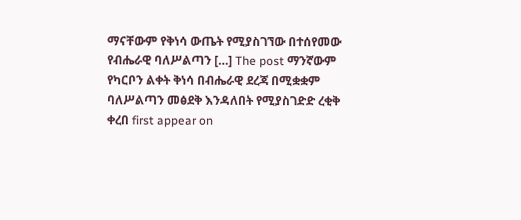ማናቸውም የቅነሳ ውጤት የሚያስገኘው በተሰየመው የብሔራዊ ባለሥልጣን […] The post ማንኛውም የካርቦን ልቀት ቅነሳ በብሔራዊ ደረጃ በሚቋቋም ባለሥልጣን መፅደቅ እንዳለበት የሚያስገድድ ረቂቅ ቀረበ first appear on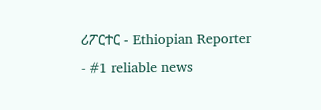ሪፖርተር - Ethiopian Reporter - #1 reliable news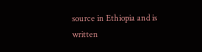source in Ethiopia and is written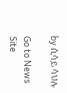by ሲሳይ ሳህሉ

Go to News Site